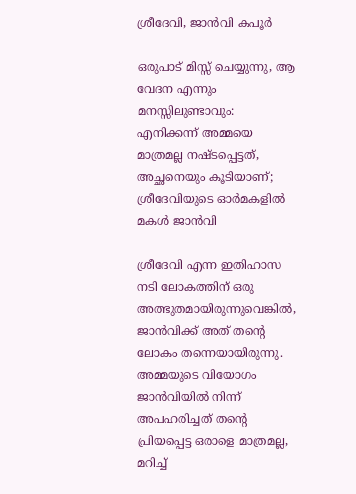ശ്രീദേവി, ജാൻവി കപൂർ

ഒരുപാട് മിസ്സ് ചെയ്യുന്നു, ആ വേദന എന്നും മനസ്സിലുണ്ടാവും: എനിക്കന്ന് അമ്മയെ മാത്രമല്ല നഷ്ടപ്പെട്ടത്, അച്ഛനെയും കൂടിയാണ്; ശ്രീദേവിയുടെ ഓർമകളിൽ മകൾ ജാൻവി

ശ്രീദേവി എന്ന ഇതിഹാസ നടി ലോകത്തിന് ഒരു അത്ഭുതമായിരുന്നുവെങ്കിൽ, ജാൻവിക്ക് അത് തന്റെ ലോകം തന്നെയായിരുന്നു. അമ്മയുടെ വിയോഗം ജാൻവിയിൽ നിന്ന് അപഹരിച്ചത് തന്റെ പ്രിയപ്പെട്ട ഒരാളെ മാത്രമല്ല, മറിച്ച്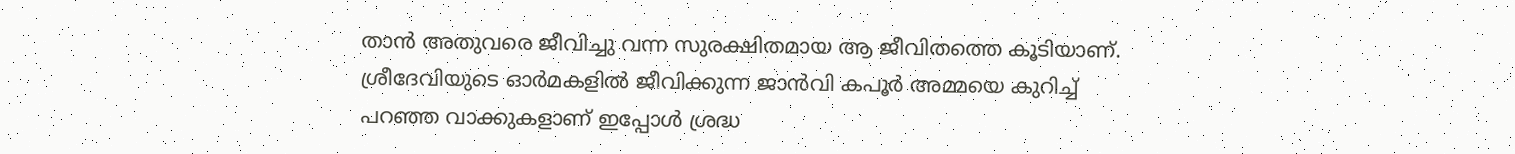താൻ അതുവരെ ജീവിച്ചു വന്ന സുരക്ഷിതമായ ആ ജീവിതത്തെ കൂടിയാണ്. ശ്രീദേവിയുടെ ഓർമകളിൽ ജീവിക്കുന്ന ജാൻവി കപൂർ അമ്മയെ കുറിച്ച് പറഞ്ഞ വാക്കുകളാണ് ഇപ്പോൾ ശ്രദ്ധ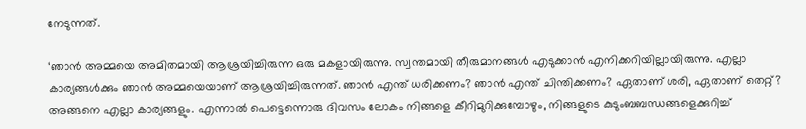നേടുന്നത്.

‘ഞാൻ അമ്മയെ അമിതമായി ആശ്രയിച്ചിരുന്ന ഒരു മകളായിരുന്നു. സ്വന്തമായി തീരുമാനങ്ങൾ എടുക്കാൻ എനിക്കറിയില്ലായിരുന്നു. എല്ലാ കാര്യങ്ങൾക്കും ഞാൻ അമ്മയെയാണ് ആശ്രയിച്ചിരുന്നത്. ഞാൻ എന്ത് ധരിക്കണം? ഞാൻ എന്ത് ചിന്തിക്കണം? ഏതാണ് ശരി, ഏതാണ് തെറ്റ്? അങ്ങനെ എല്ലാ കാര്യങ്ങളും. എന്നാൽ പെട്ടെന്നൊരു ദിവസം ലോകം നിങ്ങളെ കീറിമുറിക്കുമ്പോഴും, നിങ്ങളുടെ കുടുംബബന്ധങ്ങളെക്കുറിച്ച്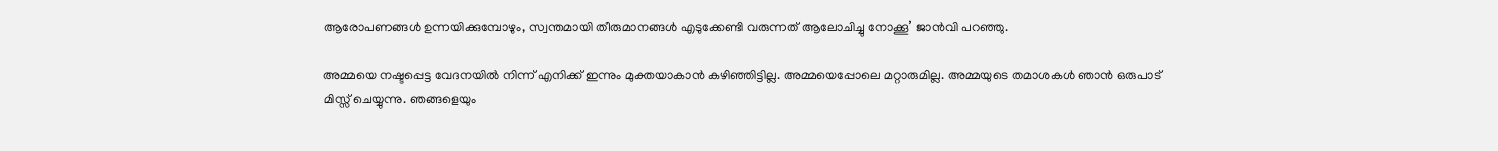ആരോപണങ്ങൾ ഉന്നയിക്കുമ്പോഴും, സ്വന്തമായി തീരുമാനങ്ങൾ എടുക്കേണ്ടി വരുന്നത് ആലോചിച്ചു നോക്കൂ’ ജാൻവി പറഞ്ഞു.

അമ്മയെ നഷ്ടപ്പെട്ട വേദനയിൽ നിന്ന് എനിക്ക് ഇന്നും മുക്തയാകാൻ കഴിഞ്ഞിട്ടില്ല. അമ്മയെപ്പോലെ മറ്റാരുമില്ല. അമ്മയുടെ തമാശകൾ ഞാൻ ഒരുപാട് മിസ്സ് ചെയ്യുന്നു. ഞങ്ങളെയും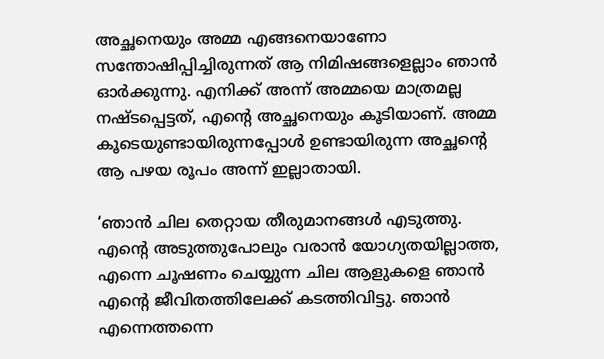അച്ഛനെയും അമ്മ എങ്ങനെയാണോ സന്തോഷിപ്പിച്ചിരുന്നത് ആ നിമിഷങ്ങളെല്ലാം ഞാൻ ഓർക്കുന്നു. എനിക്ക് അന്ന് അമ്മയെ മാത്രമല്ല നഷ്ടപ്പെട്ടത്, എന്റെ അച്ഛനെയും കൂടിയാണ്. അമ്മ കൂടെയുണ്ടായിരുന്നപ്പോൾ ഉണ്ടായിരുന്ന അച്ഛന്റെ ആ പഴയ രൂപം അന്ന് ഇല്ലാതായി.

‘ഞാൻ ചില തെറ്റായ തീരുമാനങ്ങൾ എടുത്തു. എന്റെ അടുത്തുപോലും വരാൻ യോഗ്യതയില്ലാത്ത, എന്നെ ചൂഷണം ചെയ്യുന്ന ചില ആളുകളെ ഞാൻ എന്റെ ജീവിതത്തിലേക്ക് കടത്തിവിട്ടു. ഞാൻ എന്നെത്തന്നെ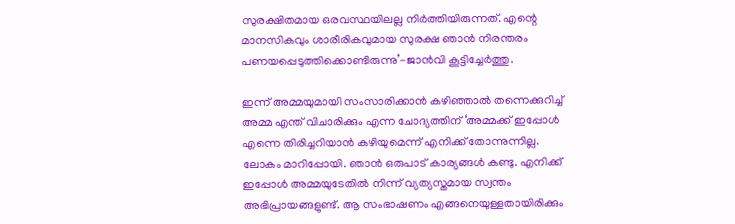സുരക്ഷിതമായ ഒരവസ്ഥയിലല്ല നിർത്തിയിരുന്നത്. എന്റെ മാനസികവും ശാരീരികവുമായ സുരക്ഷ ഞാൻ നിരന്തരം പണയപ്പെടുത്തിക്കൊണ്ടിരുന്നു’-ജാൻവി കൂട്ടിച്ചേർത്തു.

ഇന്ന് അമ്മയുമായി സംസാരിക്കാൻ കഴിഞ്ഞാൽ തന്നെക്കുറിച്ച് അമ്മ എന്ത് വിചാരിക്കും എന്ന ചോദ്യത്തിന് ‘അമ്മക്ക് ഇപ്പോൾ എന്നെ തിരിച്ചറിയാൻ കഴിയുമെന്ന് എനിക്ക് തോന്നുന്നില്ല. ലോകം മാറിപ്പോയി. ഞാൻ ഒരുപാട് കാര്യങ്ങൾ കണ്ടു. എനിക്ക് ഇപ്പോൾ അമ്മയുടേതിൽ നിന്ന് വ്യത്യസ്തമായ സ്വന്തം അഭിപ്രായങ്ങളുണ്ട്. ആ സംഭാഷണം എങ്ങനെയുള്ളതായിരിക്കും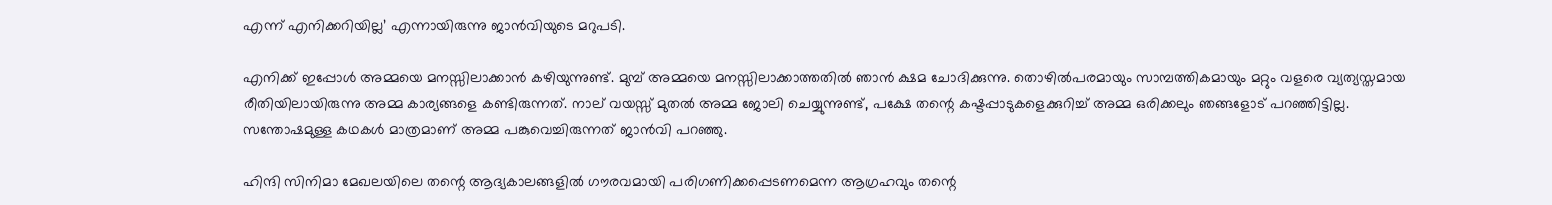എന്ന് എനിക്കറിയില്ല’ എന്നായിരുന്നു ജാൻവിയുടെ മറുപടി.

എനിക്ക് ഇപ്പോൾ അമ്മയെ മനസ്സിലാക്കാൻ കഴിയുന്നുണ്ട്. മുമ്പ് അമ്മയെ മനസ്സിലാക്കാത്തതിൽ ഞാൻ ക്ഷമ ചോദിക്കുന്നു. തൊഴിൽപരമായും സാമ്പത്തികമായും മറ്റും വളരെ വ്യത്യസ്തമായ രീതിയിലായിരുന്നു അമ്മ കാര്യങ്ങളെ കണ്ടിരുന്നത്. നാല് വയസ്സ് മുതൽ അമ്മ ജോലി ചെയ്യുന്നുണ്ട്, പക്ഷേ തന്റെ കഷ്ടപ്പാടുകളെക്കുറിച്ച് അമ്മ ഒരിക്കലും ഞങ്ങളോട് പറഞ്ഞിട്ടില്ല. സന്തോഷമുള്ള കഥകൾ മാത്രമാണ് അമ്മ പങ്കുവെച്ചിരുന്നത് ജാൻവി പറഞ്ഞു.

ഹിന്ദി സിനിമാ മേഖലയിലെ തന്റെ ആദ്യകാലങ്ങളിൽ ഗൗരവമായി പരിഗണിക്കപ്പെടണമെന്ന ആഗ്രഹവും തന്റെ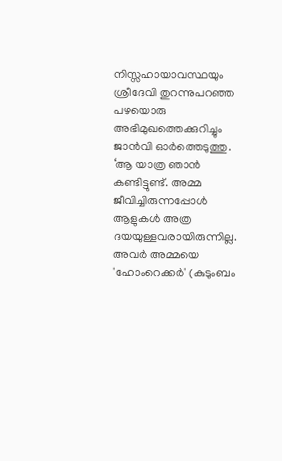നിസ്സഹായാവസ്ഥയും ശ്രീദേവി തുറന്നുപറഞ്ഞ പഴയൊരു അഭിമുഖത്തെക്കുറിച്ചും ജാൻവി ഓർത്തെടുത്തു. ‘ആ യാത്ര ഞാൻ കണ്ടിട്ടുണ്ട്. അമ്മ ജീവിച്ചിരുന്നപ്പോൾ ആളുകൾ അത്ര ദയയുള്ളവരായിരുന്നില്ല. അവർ അമ്മയെ 'ഹോംറെക്കർ' (കുടുംബം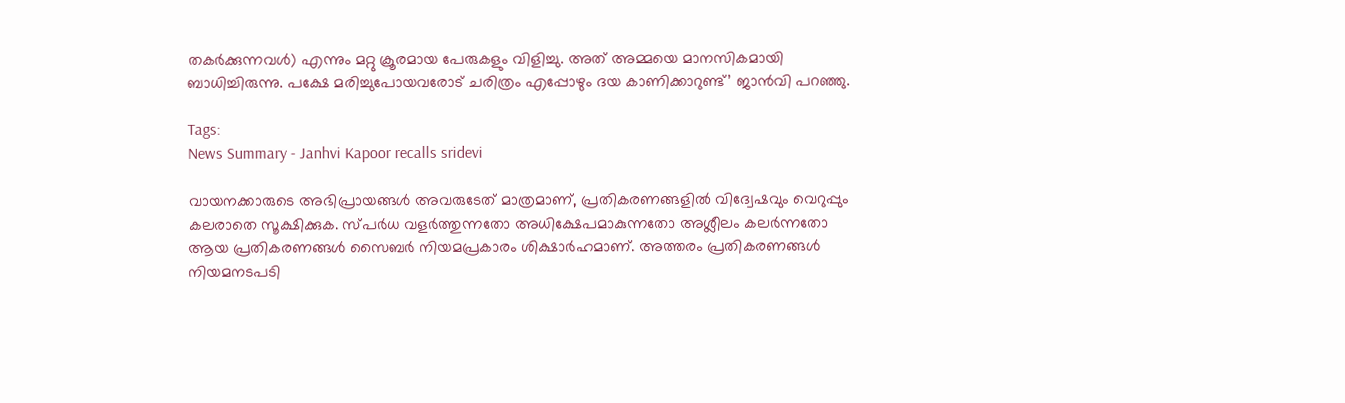തകർക്കുന്നവൾ) എന്നും മറ്റു ക്രൂരമായ പേരുകളും വിളിച്ചു. അത് അമ്മയെ മാനസികമായി ബാധിച്ചിരുന്നു. പക്ഷേ മരിച്ചുപോയവരോട് ചരിത്രം എപ്പോഴും ദയ കാണിക്കാറുണ്ട്’ ജാൻവി പറഞ്ഞു.

Tags:
News Summary - Janhvi Kapoor recalls sridevi

വായനക്കാരുടെ അഭിപ്രായങ്ങള്‍ അവരുടേത് മാത്രമാണ്, പ്രതികരണങ്ങളിൽ വിദ്വേഷവും വെറുപ്പും കലരാതെ സൂക്ഷിക്കുക. സ്പർധ വളർത്തുന്നതോ അധിക്ഷേപമാകുന്നതോ അശ്ലീലം കലർന്നതോ ആയ പ്രതികരണങ്ങൾ സൈബർ നിയമപ്രകാരം ശിക്ഷാർഹമാണ്. അത്തരം പ്രതികരണങ്ങൾ നിയമനടപടി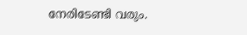നേരിടേണ്ടി വരും.